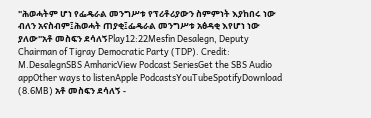"ሕወሓትም ሆነ የፌዴራል መንግሥቱ የፕሪቶሪያውን ስምምነት እያከበሩ ነው ብለን አናስብም፤ሕወሓት ጠያቂ፤ፌዴራል መንግሥቱ አፅዳቂ እየሆነ ነው ያለው"አቶ መስፍን ደሳለኝPlay12:22Mesfin Desalegn, Deputy Chairman of Tigray Democratic Party (TDP). Credit: M.DesalegnSBS AmharicView Podcast SeriesGet the SBS Audio appOther ways to listenApple PodcastsYouTubeSpotifyDownload (8.6MB) አቶ መስፍን ደሳለኝ -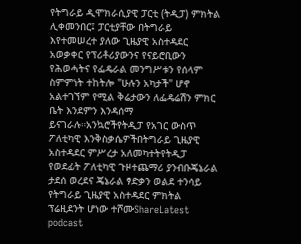የትግራይ ዲሞክራሲያዊ ፓርቲ (ትዲፓ) ምክትል ሊቀመንበር፤ ፓርቲያቸው በትግራይ እየተመሠረተ ያለው ጊዜያዊ አስተዳደር አወቃቀር የፕሪቶሪያውንና የናይሮቢውን የሕወሓትና የፌዴራል መንግሥቱን የሰላም ስምምነት ተከትሎ "ሁሉን አካታች" ሆኖ አልተገኘም የሚል ቅሬታውን ለፌዴሬሽን ምክር ቤት እንደምን እንዳሰማ ይናገራሉ።አንኳሮችየትዲፓ የአገር ውስጥ ፖለቲካዊ እንቅስቃሴዎችበትግራይ ጊዜያዊ አስተዳደር ምሥረታ አለመካተትየትዲፓ የወደፊት ፖለቲካዊ ጉዞተጨማሪ ያንብቡጄኔራል ታደሰ ወረደና ጄኔራል ፃድቃን ወልደ ተንሳይ የትግራይ ጊዜያዊ አስተዳደር ምክትል ፕሬዚደንት ሆነው ተሾሙShareLatest podcast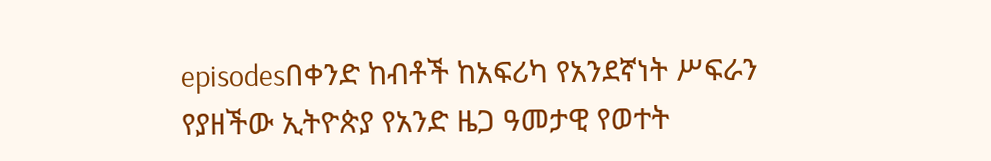episodesበቀንድ ከብቶች ከአፍሪካ የአንደኛነት ሥፍራን የያዘችው ኢትዮጵያ የአንድ ዜጋ ዓመታዊ የወተት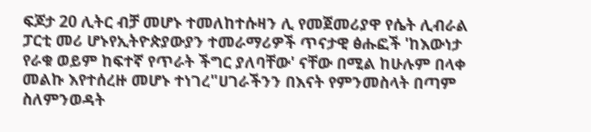ፍጆታ 20 ሊትር ብቻ መሆኑ ተመለከተሱዛን ሊ የመጀመሪያዋ የሴት ሊብራል ፓርቲ መሪ ሆኑየኢትዮጵያውያን ተመራማሪዎች ጥናታዊ ፅሑፎች 'ከእውነታ የራቁ ወይም ከፍተኛ የጥራት ችግር ያለባቸው' ናቸው በሚል ከሁሉም በላቀ መልኩ እየተሰረዙ መሆኑ ተነገረ"ሀገራችንን በእናት የምንመስላት በጣም ስለምንወዳት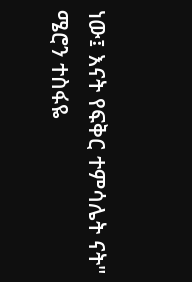ነው፤ እናት የፍቅር ተምሳሌት ናት" ሜሮን ተስፋዬ